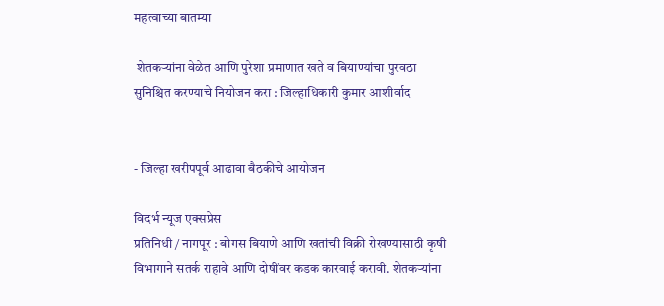महत्वाच्या बातम्या

 शेतकऱ्यांना वेळेत आणि पुरेशा प्रमाणात खते व बियाण्यांचा पुरवठा सुनिश्चित करण्याचे नियोजन करा : जिल्हाधिकारी कुमार आशीर्वाद


- जिल्हा खरीपपूर्व आढावा बैठकीचे आयोजन

विदर्भ न्यूज एक्सप्रेस
प्रतिनिधी / नागपूर : बोगस बियाणे आणि खतांची विक्री रोखण्यासाठी कृषी विभागाने सतर्क राहावे आणि दोषींवर कडक कारवाई करावी. शेतकऱ्यांना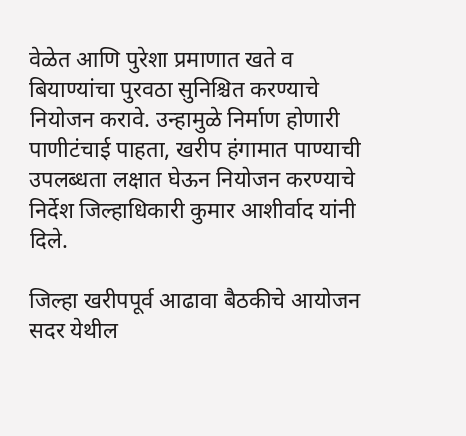वेळेत आणि पुरेशा प्रमाणात खते व बियाण्यांचा पुरवठा सुनिश्चित करण्याचे नियोजन करावे. उन्हामुळे निर्माण होणारी पाणीटंचाई पाहता, खरीप हंगामात पाण्याची उपलब्धता लक्षात घेऊन नियोजन करण्याचे निर्देश जिल्हाधिकारी कुमार आशीर्वाद यांनी दिले.

जिल्हा खरीपपूर्व आढावा बैठकीचे आयोजन सदर येथील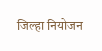जिल्हा नियोजन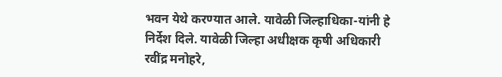भवन येथे करण्यात आले. यावेळी जिल्हाधिका-यांनी हे निर्देश दिले. यावेळी जिल्हा अधीक्षक कृषी अधिकारी रवींद्र मनोहरे,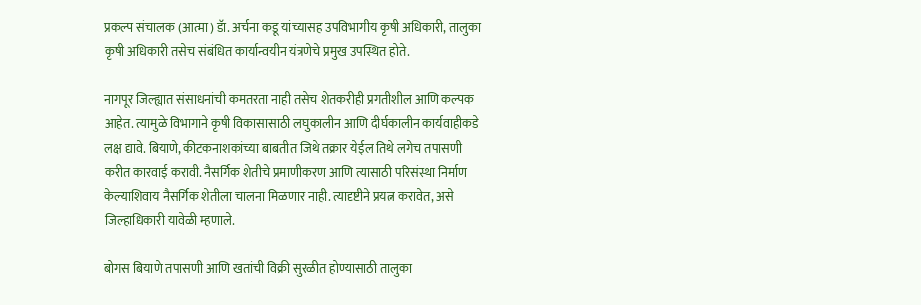प्रकल्प संचालक (आत्मा) डॅा. अर्चना कडू यांच्यासह उपविभागीय कृषी अधिकारी, तालुका कृषी अधिकारी तसेच संबंधित कार्यान्वयीन यंत्रणेचे प्रमुख उपस्थित होते.

नागपूर जिल्ह्यात संसाधनांची कमतरता नाही तसेच शेतकरीही प्रगतीशील आणि कल्पक आहेत. त्यामुळे विभागाने कृषी विकासासाठी लघुकालीन आणि दीर्घकालीन कार्यवाहीकडे लक्ष द्यावे. बियाणे, कीटकनाशकांच्या बाबतीत जिथे तक्रार येईल तिथे लगेच तपासणी करीत कारवाई करावी. नैसर्गिक शेतीचे प्रमाणीकरण आणि त्यासाठी परिसंस्था निर्माण केल्याशिवाय नैसर्गिक शेतीला चालना मिळणार नाही. त्यादृष्टीने प्रयत्न करावेत, असे जिल्हाधिकारी यावेळी म्हणाले.

बोगस बियाणे तपासणी आणि खतांची विक्री सुरळीत होण्यासाठी तालुका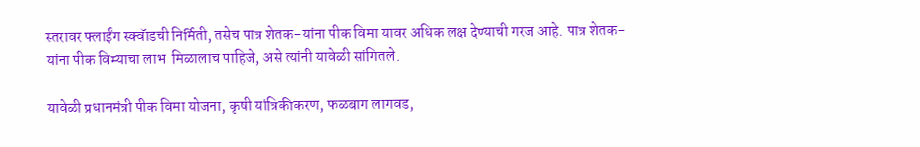स्तरावर फ्लाईंग स्क्वॅाडची निर्मिती, तसेच पात्र शेतक-यांना पीक विमा यावर अधिक लक्ष देण्याची गरज आहे. पात्र शेतक-यांना पीक विम्याचा लाभ  मिळालाच पाहिजे, असे त्यांनी यावेळी सांगितले.

यावेळी प्रधानमंत्री पीक विमा योजना, कृषी यांत्रिकीकरण, फळबाग लागवड,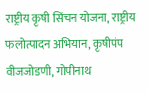राष्ट्रीय कृषी सिंचन योजना, राष्ट्रीय फलोत्पादन अभियान, कृषीपंप वीजजोडणी, गोपीनाथ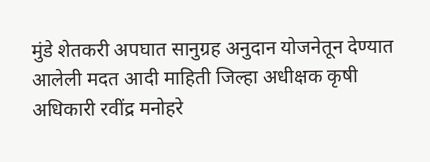मुंडे शेतकरी अपघात सानुग्रह अनुदान योजनेतून देण्यात आलेली मदत आदी माहिती जिल्हा अधीक्षक कृषी अधिकारी रवींद्र मनोहरे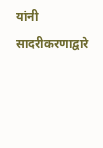यांनी सादरीकरणाद्वारे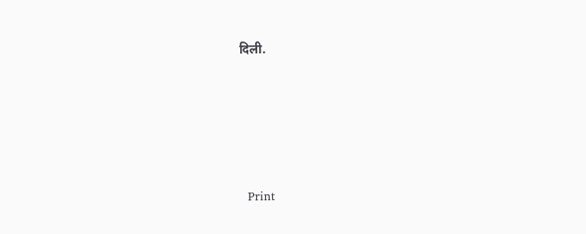दिली.





  Print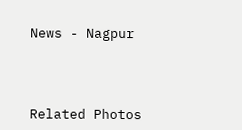News - Nagpur




Related Photos